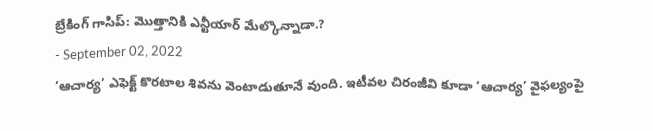బ్రేకింగ్ గాసిప్: మొత్తానికి ఎన్టీయార్ మేల్కొన్నాడా.?
- September 02, 2022
‘ఆచార్య’ ఎఫెక్ట్ కొరటాల శివను వెంటాడుతూనే వుంది. ఇటీవల చిరంజీవి కూడా ‘ఆచార్య’ వైఫల్యంపై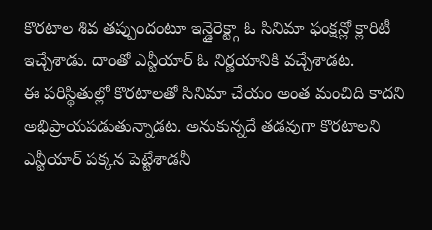కొరటాల శివ తప్పుందంటూ ఇన్డైరెక్ట్గా ఓ సినిమా ఫంక్షన్లో క్లారిటీ ఇచ్చేశాడు. దాంతో ఎన్టీయార్ ఓ నిర్ణయానికి వచ్చేశాడట.
ఈ పరిస్థితుల్లో కొరటాలతో సినిమా చేయం అంత మంచిది కాదని అభిప్రాయపడుతున్నాడట. అనుకున్నదే తడవుగా కొరటాలని ఎన్టీయార్ పక్కన పెట్టేశాడనీ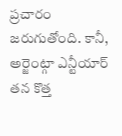ప్రచారం జరుగుతోంది. కానీ, అర్జెంట్గా ఎన్టీయార్ తన కొత్త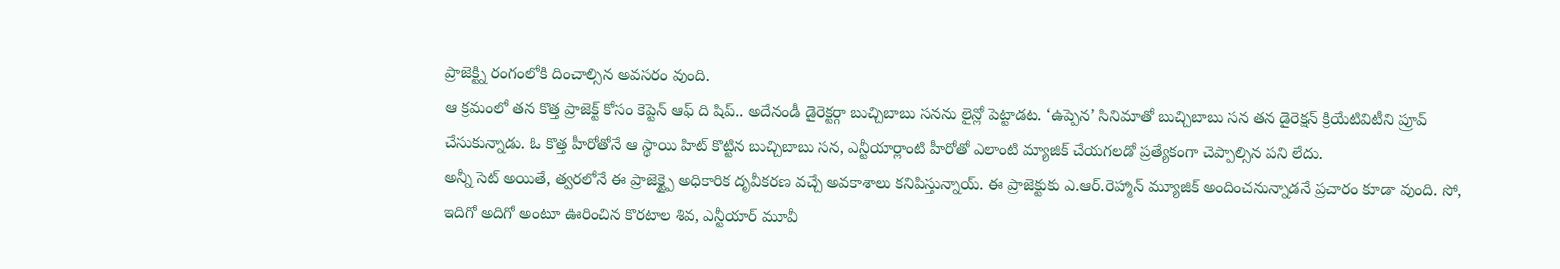ప్రాజెక్ట్ని రంగంలోకి దించాల్సిన అవసరం వుంది.
ఆ క్రమంలో తన కొత్త ప్రాజెక్ట్ కోసం కెప్టెన్ ఆఫ్ ది షిప్.. అదేనండీ డైరెక్టర్గా బుచ్చిబాబు సనను లైన్లో పెట్టాడట. ‘ఉప్పెన’ సినిమాతో బుచ్చిబాబు సన తన డైరెక్షన్ క్రియేటివిటీని ప్రూవ్ చేసుకున్నాడు. ఓ కొత్త హీరోతోనే ఆ స్థాయి హిట్ కొట్టిన బుచ్చిబాబు సన, ఎన్టీయార్లాంటి హీరోతో ఎలాంటి మ్యాజిక్ చేయగలడో ప్రత్యేకంగా చెప్పాల్సిన పని లేదు.
అన్నీ సెట్ అయితే, త్వరలోనే ఈ ప్రాజెక్ట్పై అధికారిక దృవీకరణ వచ్చే అవకాశాలు కనిపిస్తున్నాయ్. ఈ ప్రాజెక్టుకు ఎ.ఆర్.రెహ్మాన్ మ్యూజిక్ అందించనున్నాడనే ప్రచారం కూడా వుంది. సో, ఇదిగో అదిగో అంటూ ఊరించిన కొరటాల శివ, ఎన్టీయార్ మూవీ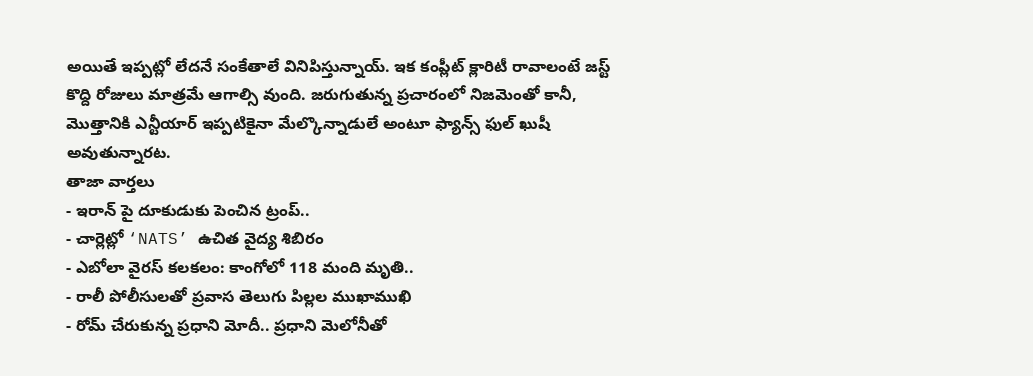అయితే ఇప్పట్లో లేదనే సంకేతాలే వినిపిస్తున్నాయ్. ఇక కంప్లీట్ క్లారిటీ రావాలంటే జస్ట్ కొద్ది రోజులు మాత్రమే ఆగాల్సి వుంది. జరుగుతున్న ప్రచారంలో నిజమెంతో కానీ, మొత్తానికి ఎన్టీయార్ ఇప్పటికైనా మేల్కొన్నాడులే అంటూ ఫ్యాన్స్ ఫుల్ ఖుషీ అవుతున్నారట.
తాజా వార్తలు
- ఇరాన్ పై దూకుడుకు పెంచిన ట్రంప్..
- చార్లెట్లో ‘NATS’ ఉచిత వైద్య శిబిరం
- ఎబోలా వైరస్ కలకలం: కాంగోలో 118 మంది మృతి..
- రాలీ పోలీసులతో ప్రవాస తెలుగు పిల్లల ముఖాముఖి
- రోమ్ చేరుకున్న ప్రధాని మోదీ.. ప్రధాని మెలోనీతో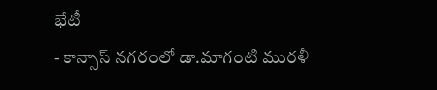భేటీ
- కాన్సాస్ నగరంలో డా.మాగంటి మురళీ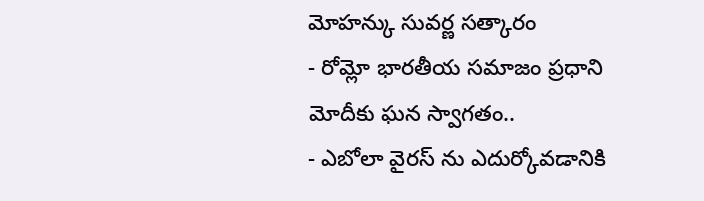మోహన్కు సువర్ణ సత్కారం
- రోమ్లో భారతీయ సమాజం ప్రధాని మోదీకు ఘన స్వాగతం..
- ఎబోలా వైరస్ ను ఎదుర్కోవడానికి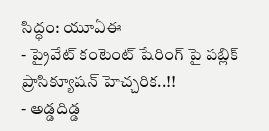సిద్ధం: యూఏఈ
- ప్రైవేట్ కంటెంట్ షేరింగ్ పై పబ్లిక్ ప్రాసిక్యూషన్ హెచ్చరిక..!!
- అడ్డదిడ్డ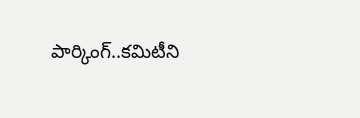పార్కింగ్..కమిటీని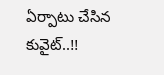ఏర్పాటు చేసిన కువైట్..!!